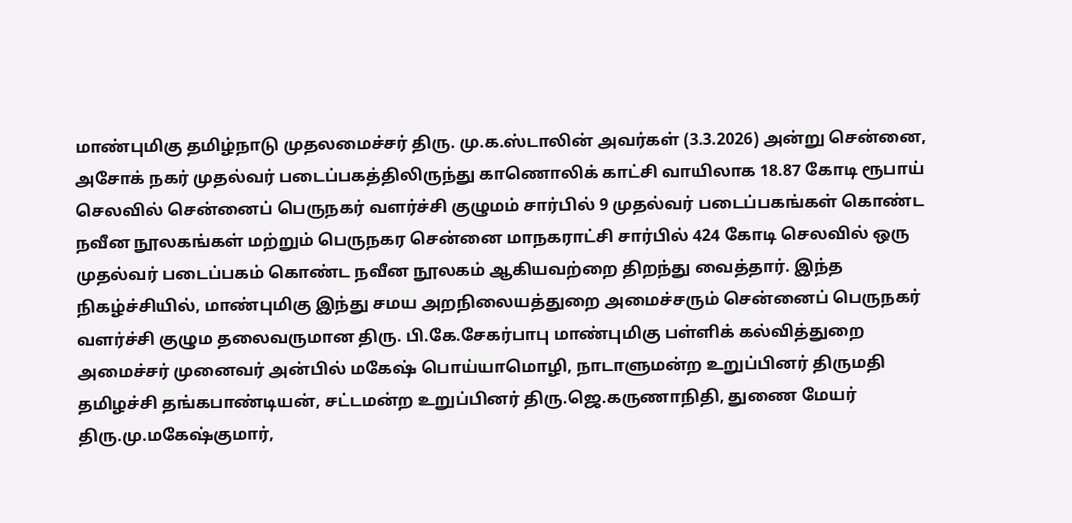மாண்புமிகு தமிழ்நாடு முதலமைச்சர் திரு. மு.க.ஸ்டாலின் அவர்கள் (3.3.2026) அன்று சென்னை, அசோக் நகர் முதல்வர் படைப்பகத்திலிருந்து காணொலிக் காட்சி வாயிலாக 18.87 கோடி ரூபாய் செலவில் சென்னைப் பெருநகர் வளர்ச்சி குழுமம் சார்பில் 9 முதல்வர் படைப்பகங்கள் கொண்ட நவீன நூலகங்கள் மற்றும் பெருநகர சென்னை மாநகராட்சி சார்பில் 424 கோடி செலவில் ஒரு முதல்வர் படைப்பகம் கொண்ட நவீன நூலகம் ஆகியவற்றை திறந்து வைத்தார். இந்த நிகழ்ச்சியில், மாண்புமிகு இந்து சமய அறநிலையத்துறை அமைச்சரும் சென்னைப் பெருநகர் வளர்ச்சி குழும தலைவருமான திரு. பி.கே.சேகர்பாபு மாண்புமிகு பள்ளிக் கல்வித்துறை அமைச்சர் முனைவர் அன்பில் மகேஷ் பொய்யாமொழி, நாடாளுமன்ற உறுப்பினர் திருமதி தமிழச்சி தங்கபாண்டியன், சட்டமன்ற உறுப்பினர் திரு.ஜெ.கருணாநிதி, துணை மேயர் திரு.மு.மகேஷ்குமார்,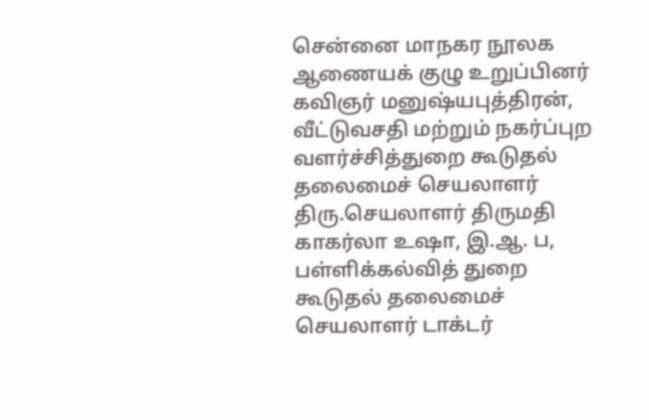சென்னை மாநகர நூலக ஆணையக் குழு உறுப்பினர் கவிஞர் மனுஷ்யபுத்திரன், வீட்டுவசதி மற்றும் நகர்ப்புற வளர்ச்சித்துறை கூடுதல் தலைமைச் செயலாளர் திரு.செயலாளர் திருமதி காகர்லா உஷா, இ.ஆ. ப, பள்ளிக்கல்வித் துறை கூடுதல் தலைமைச் செயலாளர் டாக்டர்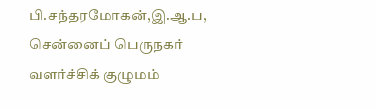பி.சந்தரமோகன்,இ.ஆ.ப, சென்னைப் பெருநகர் வளர்ச்சிக் குழுமம்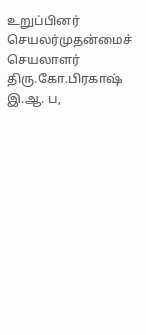உறுப்பினர் செயலர்முதன்மைச் செயலாளர் திரு.கோ.பிரகாஷ் இ.ஆ. ப,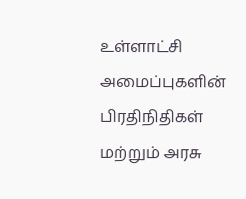உள்ளாட்சி அமைப்புகளின் பிரதிநிதிகள் மற்றும் அரசு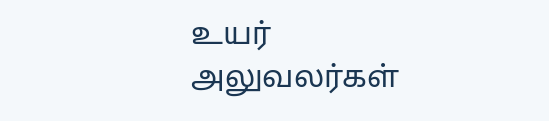உயர் அலுவலர்கள்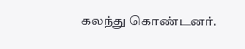கலந்து கொண்டனர்.